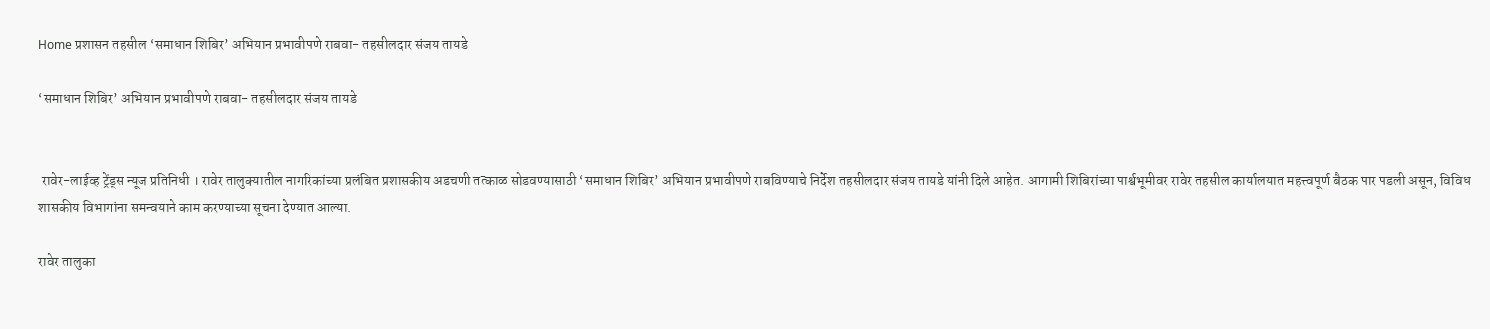Home प्रशासन तहसील ‘समाधान शिबिर’ अभियान प्रभावीपणे राबवा- तहसीलदार संजय तायडे

‘समाधान शिबिर’ अभियान प्रभावीपणे राबवा- तहसीलदार संजय तायडे


 रावेर-लाईव्ह ट्रेंड्स न्यूज प्रतिनिधी । रावेर तालुक्यातील नागरिकांच्या प्रलंबित प्रशासकीय अडचणी तत्काळ सोडवण्यासाठी ‘समाधान शिबिर’ अभियान प्रभावीपणे राबविण्याचे निर्देश तहसीलदार संजय तायडे यांनी दिले आहेत. आगामी शिबिरांच्या पार्श्वभूमीवर रावेर तहसील कार्यालयात महत्त्वपूर्ण बैठक पार पडली असून, विविध शासकीय विभागांना समन्वयाने काम करण्याच्या सूचना देण्यात आल्या.

रावेर तालुका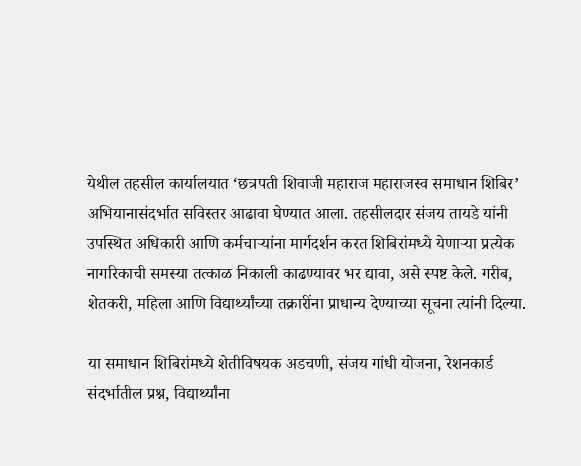येथील तहसील कार्यालयात ‘छत्रपती शिवाजी महाराज महाराजस्व समाधान शिबिर’ अभियानासंदर्भात सविस्तर आढावा घेण्यात आला. तहसीलदार संजय तायडे यांनी उपस्थित अधिकारी आणि कर्मचाऱ्यांना मार्गदर्शन करत शिबिरांमध्ये येणाऱ्या प्रत्येक नागरिकाची समस्या तत्काळ निकाली काढण्यावर भर द्यावा, असे स्पष्ट केले. गरीब, शेतकरी, महिला आणि विद्यार्थ्यांच्या तक्रारींना प्राधान्य देण्याच्या सूचना त्यांनी दिल्या.

या समाधान शिबिरांमध्ये शेतीविषयक अडचणी, संजय गांधी योजना, रेशनकार्ड संदर्भातील प्रश्न, विद्यार्थ्यांना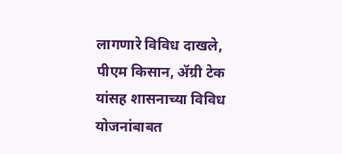लागणारे विविध दाखले, पीएम किसान, ॲग्री टेक यांसह शासनाच्या विविध योजनांबाबत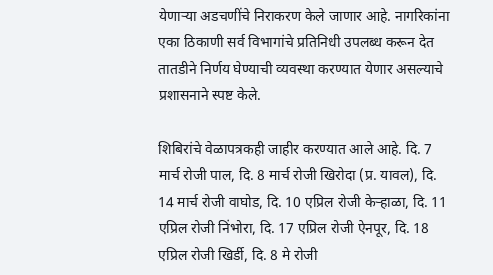येणाऱ्या अडचणींचे निराकरण केले जाणार आहे. नागरिकांना एका ठिकाणी सर्व विभागांचे प्रतिनिधी उपलब्ध करून देत तातडीने निर्णय घेण्याची व्यवस्था करण्यात येणार असल्याचे प्रशासनाने स्पष्ट केले.

शिबिरांचे वेळापत्रकही जाहीर करण्यात आले आहे. दि. 7 मार्च रोजी पाल, दि. 8 मार्च रोजी खिरोदा (प्र. यावल), दि. 14 मार्च रोजी वाघोड, दि. 10 एप्रिल रोजी केर्‍हाळा, दि. 11 एप्रिल रोजी निंभोरा, दि. 17 एप्रिल रोजी ऐनपूर, दि. 18 एप्रिल रोजी खिर्डी, दि. 8 मे रोजी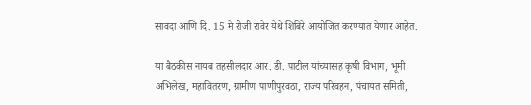सावदा आणि दि. 15 मे रोजी रावेर येथे शिबिरे आयोजित करण्यात येणार आहेत.

या बैठकीस नायब तहसीलदार आर. डी. पाटील यांच्यासह कृषी विभाग, भूमी अभिलेख, महावितरण, ग्रामीण पाणीपुरवठा, राज्य परिवहन, पंचायत समिती,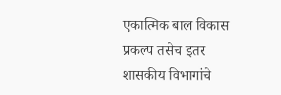एकात्मिक बाल विकास प्रकल्प तसेच इतर शासकीय विभागांचे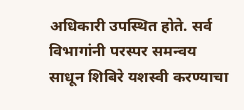अधिकारी उपस्थित होते. सर्व विभागांनी परस्पर समन्वय साधून शिबिरे यशस्वी करण्याचा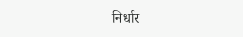निर्धार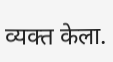व्यक्त केला.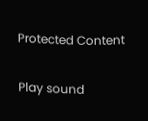Protected Content

Play sound